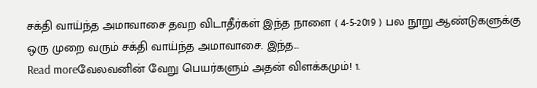சக்தி வாய்ந்த அமாவாசை தவற விடாதீர்கள் இந்த நாளை ( 4-5-2019 ) பல நூறு ஆண்டுகளுக்கு ஒரு முறை வரும் சக்தி வாய்ந்த அமாவாசை. இந்த...
Read moreவேலவனின் வேறு பெயர்களும் அதன் விளக்கமும்! 1.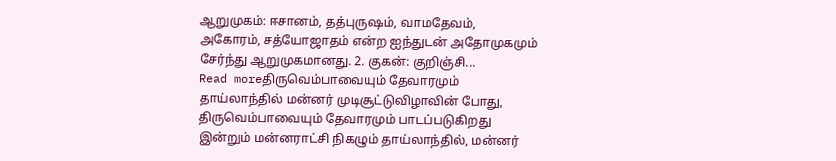ஆறுமுகம்: ஈசானம், தத்புருஷம், வாமதேவம், அகோரம், சத்யோஜாதம் என்ற ஐந்துடன் அதோமுகமும் சேர்ந்து ஆறுமுகமானது. 2. குகன்: குறிஞ்சி...
Read moreதிருவெம்பாவையும் தேவாரமும் தாய்லாந்தில் மன்னர் முடிசூட்டுவிழாவின் போது, திருவெம்பாவையும் தேவாரமும் பாடப்படுகிறது இன்றும் மன்னராட்சி நிகழும் தாய்லாந்தில், மன்னர்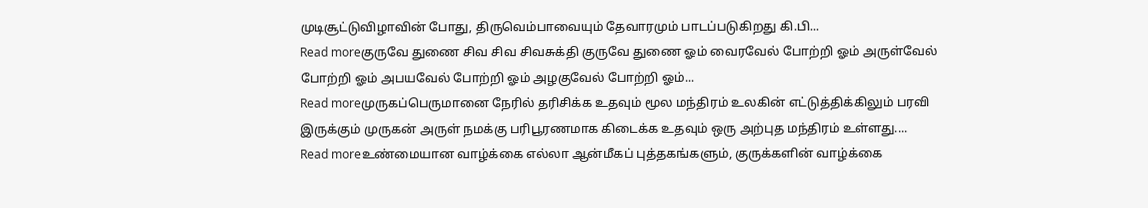முடிசூட்டுவிழாவின் போது, திருவெம்பாவையும் தேவாரமும் பாடப்படுகிறது கி.பி...
Read moreகுருவே துணை சிவ சிவ சிவசுக்தி குருவே துணை ஓம் வைரவேல் போற்றி ஓம் அருள்வேல் போற்றி ஓம் அபயவேல் போற்றி ஓம் அழகுவேல் போற்றி ஓம்...
Read moreமுருகப்பெருமானை நேரில் தரிசிக்க உதவும் மூல மந்திரம் உலகின் எட்டுத்திக்கிலும் பரவி இருக்கும் முருகன் அருள் நமக்கு பரிபூரணமாக கிடைக்க உதவும் ஒரு அற்புத மந்திரம் உள்ளது....
Read moreஉண்மையான வாழ்க்கை எல்லா ஆன்மீகப் புத்தகங்களும், குருக்களின் வாழ்க்கை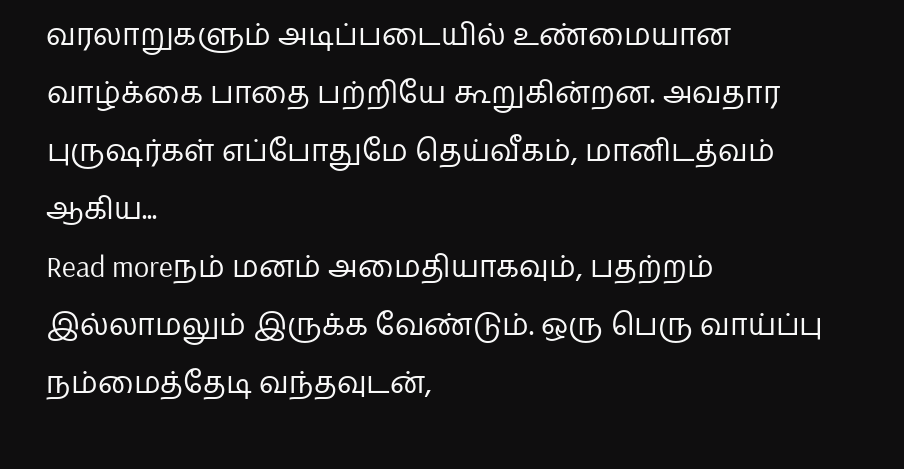வரலாறுகளும் அடிப்படையில் உண்மையான வாழ்க்கை பாதை பற்றியே கூறுகின்றன. அவதார புருஷர்கள் எப்போதுமே தெய்வீகம், மானிடத்வம் ஆகிய...
Read moreநம் மனம் அமைதியாகவும், பதற்றம் இல்லாமலும் இருக்க வேண்டும். ஒரு பெரு வாய்ப்பு நம்மைத்தேடி வந்தவுடன்,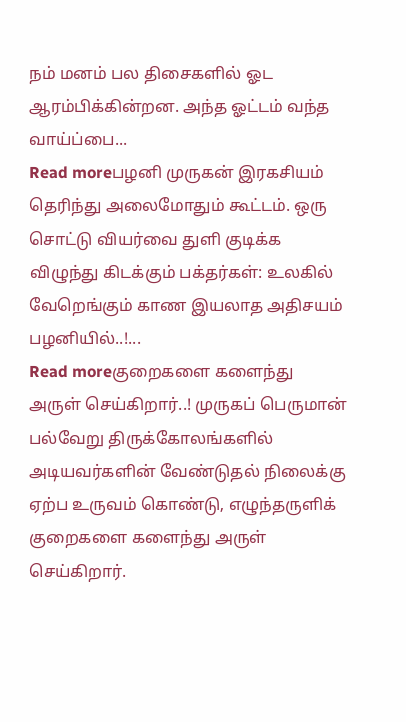நம் மனம் பல திசைகளில் ஓட ஆரம்பிக்கின்றன. அந்த ஓட்டம் வந்த வாய்ப்பை...
Read moreபழனி முருகன் இரகசியம் தெரிந்து அலைமோதும் கூட்டம். ஒரு சொட்டு வியர்வை துளி குடிக்க விழுந்து கிடக்கும் பக்தர்கள்: உலகில் வேறெங்கும் காண இயலாத அதிசயம் பழனியில்..!...
Read moreகுறைகளை களைந்து அருள் செய்கிறார்..! முருகப் பெருமான் பல்வேறு திருக்கோலங்களில் அடியவர்களின் வேண்டுதல் நிலைக்கு ஏற்ப உருவம் கொண்டு, எழுந்தருளிக் குறைகளை களைந்து அருள் செய்கிறார்.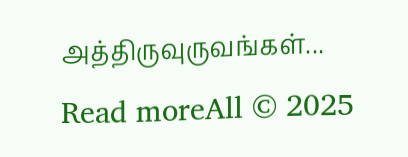அத்திருவுருவங்கள்...
Read moreAll © 2025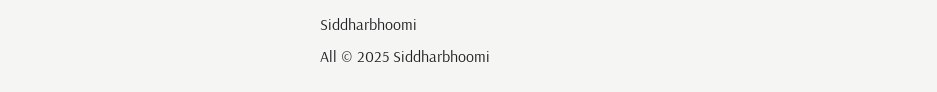Siddharbhoomi
All © 2025 Siddharbhoomi